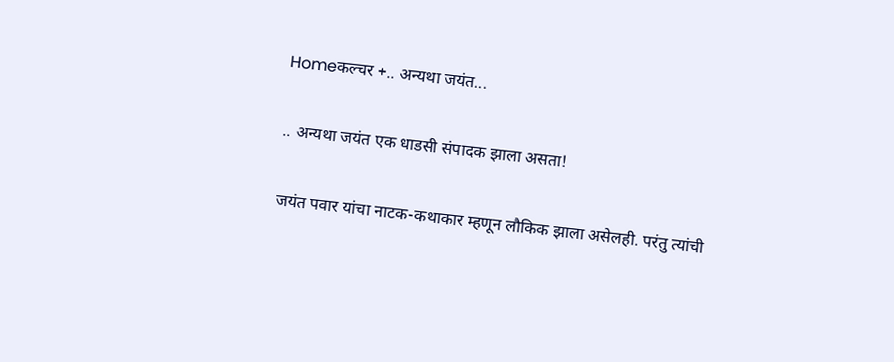Homeकल्चर +.. अन्यथा जयंत...

.. अन्यथा जयंत एक धाडसी संपादक झाला असता!

जयंत पवार यांचा नाटक-कथाकार म्हणून लौकिक झाला असेलही. परंतु त्यांची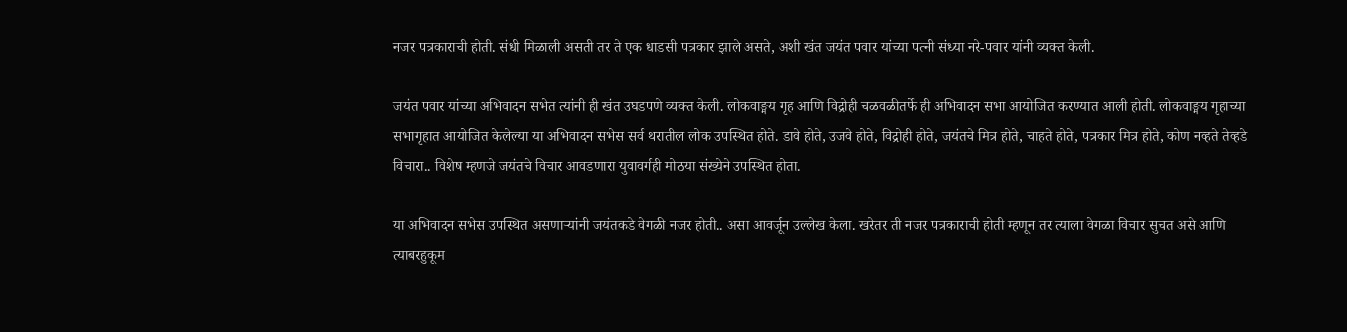नजर पत्रकाराची होती. संधी मिळाली असती तर ते एक धाडसी पत्रकार झाले असते, अशी खंत जयंत पवार यांच्या पत्नी संध्या नरे-पवार यांनी व्यक्त केली.

जयंत पवार यांच्या अभिवादन सभेत त्यांनी ही खंत उघडपणे व्यक्त केली. लोकवाङ्मय गृह आणि विद्रोही चळवळीतर्फे ही अभिवादन सभा आयोजित करण्यात आली होती. लोकवाङ्मय गृहाच्या सभागृहात आयोजित केलेल्या या अभिवादन सभेस सर्व थरातील लोक उपस्थित होते. डावे होते, उजवे होते, विद्रोही होते, जयंतचे मित्र होते, चाहते होते, पत्रकार मित्र होते, कोण नव्हते तेव्हडे विचारा.. विशेष म्हणजे जयंतचे विचार आवडणारा युवावर्गही मोठया संख्येने उपस्थित होता.

या अभिवादन सभेस उपस्थित असणाऱ्यांनी जयंतकडे वेगळी नजर होती.. असा आवर्जून उल्लेख केला. खरेतर ती नजर पत्रकाराची होती म्हणून तर त्याला वेगळा विचार सुचत असे आणि त्याबरहुकूम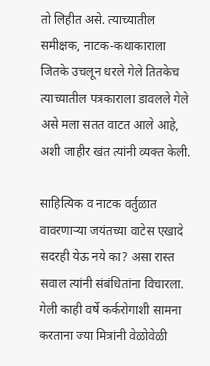तो लिहीत असे. त्याच्यातील समीक्षक, नाटक-कथाकाराला जितके उचलून धरले गेले तितकेच त्याच्यातील पत्रकाराला डावलले गेले असे मला सतत वाटत आले आहे, अशी जाहीर खंत त्यांनी व्यक्त केली.

साहित्यिक व नाटक वर्तुळात वावरणाऱ्या जयंतच्या वाटेस एखादे सदरही येऊ नये का? असा रास्त सवाल त्यांनी संबंधितांना विचारला. गेली काही वर्षे कर्करोगाशी सामना करताना ज्या मित्रांनी वेळोवेळी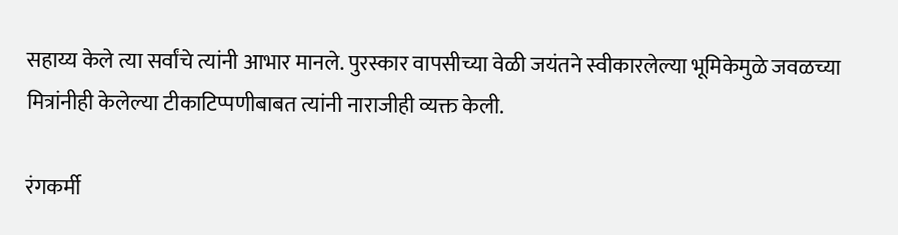सहाय्य केले त्या सर्वांचे त्यांनी आभार मानले. पुरस्कार वापसीच्या वेळी जयंतने स्वीकारलेल्या भूमिकेमुळे जवळच्या मित्रांनीही केलेल्या टीकाटिप्पणीबाबत त्यांनी नाराजीही व्यक्त केली.

रंगकर्मी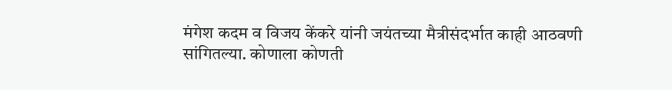मंगेश कदम व विजय केंकरे यांनी जयंतच्या मैत्रीसंदर्भात काही आठवणी सांगितल्या. कोणाला कोणती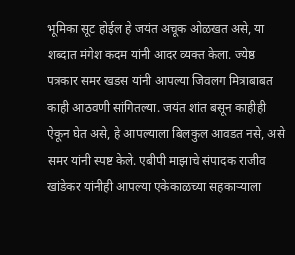भूमिका सूट होईल हे जयंत अचूक ओळखत असे, या शब्दात मंगेश कदम यांनी आदर व्यक्त केला. ज्येष्ठ पत्रकार समर खडस यांनी आपल्या जिवलग मित्राबाबत काही आठवणी सांगितल्या. जयंत शांत बसून काहीही ऐकून घेत असे, हे आपल्याला बिलकुल आवडत नसे, असे समर यांनी स्पष्ट केले. एबीपी माझाचे संपादक राजीव खांडेकर यांनीही आपल्या एकेकाळच्या सहकाऱ्याला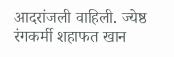आदरांजली वाहिली. ज्येष्ठ रंगकर्मी शहाफत खान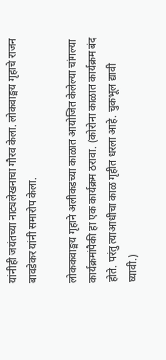यांनीही जयंतच्या नाट्यलेखनाचा गौरव केला. लोकवाङ्मय गृहाचे राजन बावडेकर यांनी समारोप केला.

लोककवाङ्मय गृहाने अलीकडच्या काळात आयोजित केलेल्या चांगल्या कार्यक्रमांपैकी हा एक कार्यक्रम ठरावा. (कोरोना काळात कार्यक्रम बंद होते. परंतु त्याआधीचा काळ गृहीत धरला आहे. चुकभूल द्यावी घ्यावी.)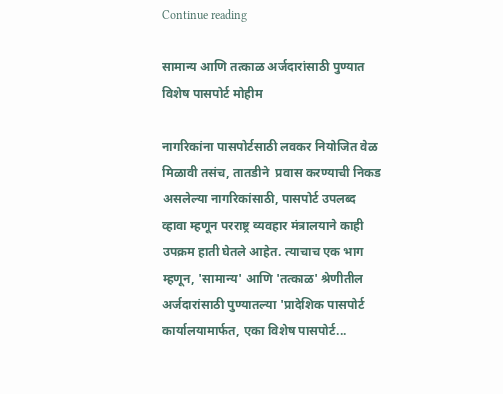Continue reading

सामान्य आणि तत्काळ अर्जदारांसाठी पुण्यात विशेष पासपोर्ट मोहीम

नागरिकांना पासपोर्टसाठी लवकर नियोजित वेळ मिळावी तसंच, तातडीने  प्रवास करण्याची निकड असलेल्या नागरिकांसाठी, पासपोर्ट उपलब्द व्हावा म्हणून परराष्ट्र व्यवहार मंत्रालयाने काही उपक्रम हाती घेतले आहेत. त्याचाच एक भाग म्हणून, 'सामान्य' आणि 'तत्काळ' श्रेणीतील अर्जदारांसाठी पुण्यातल्या 'प्रादेशिक पासपोर्ट कार्यालयामार्फत, एका विशेष पासपोर्ट...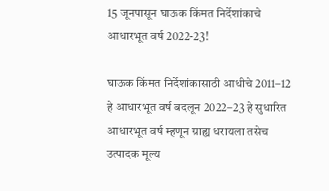15 जूनपासून घाऊक किंमत निर्देशांकाचे आधारभूत वर्ष 2022-23!

घाऊक किंमत निर्देशांकासाठी आधीचे 2011–12 हे आधारभूत वर्ष बदलून 2022–23 हे सुधारित आधारभूत वर्ष म्हणून ग्राह्य धरायला तसेच उत्पादक मूल्य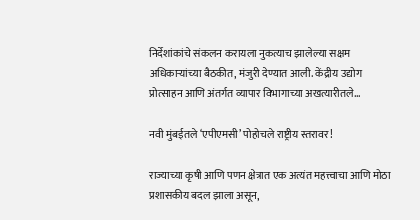निर्देशांकांचे संकलन करायला नुकत्याच झालेल्या सक्षम अधिकाऱ्यांच्या बैठकीत, मंजुरी देण्यात आली. केंद्रीय उद्योग प्रोत्साहन आणि अंतर्गत व्यापार विभागाच्या अखत्यारीतले...

नवी मुंबईतले ‘एपीएमसी’ पोहोचले राष्ट्रीय स्तरावर!

राज्याच्या कृषी आणि पणन क्षेत्रात एक अत्यंत महत्त्वाचा आणि मोठा प्रशासकीय बदल झाला असून,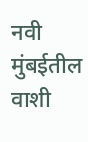नवी मुंबईतील वाशी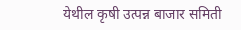येथील कृषी उत्पन्न बाजार समिती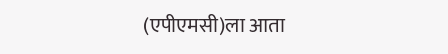(एपीएमसी)ला आता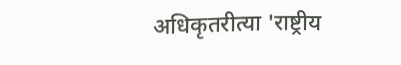अधिकृतरीत्या 'राष्ट्रीय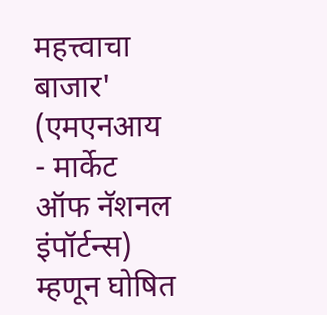महत्त्वाचा बाजार' (एमएनआय - मार्केट ऑफ नॅशनल इंपॉर्टन्स) म्हणून घोषित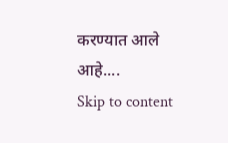करण्यात आले आहे....
Skip to content